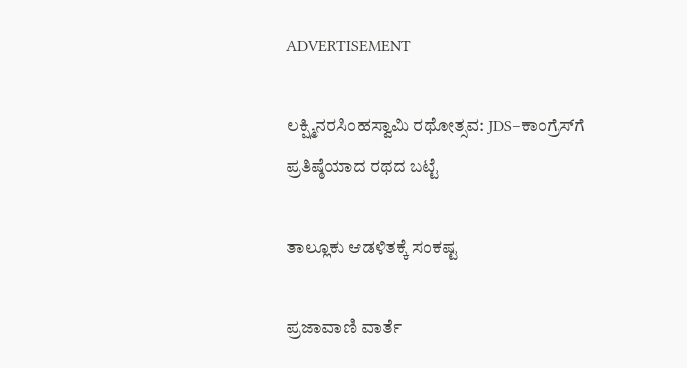ADVERTISEMENT

ಲಕ್ಷ್ಮಿನರಸಿಂಹಸ್ವಾಮಿ ರಥೋತ್ಸವ: JDS–ಕಾಂಗ್ರೆಸ್‌ಗೆ ಪ್ರತಿಷ್ಠೆಯಾದ ರಥದ ಬಟ್ಟೆ

ತಾಲ್ಲೂಕು ಆಡಳಿತಕ್ಕೆ ಸಂಕಷ್ಟ

ಪ್ರಜಾವಾಣಿ ವಾರ್ತೆ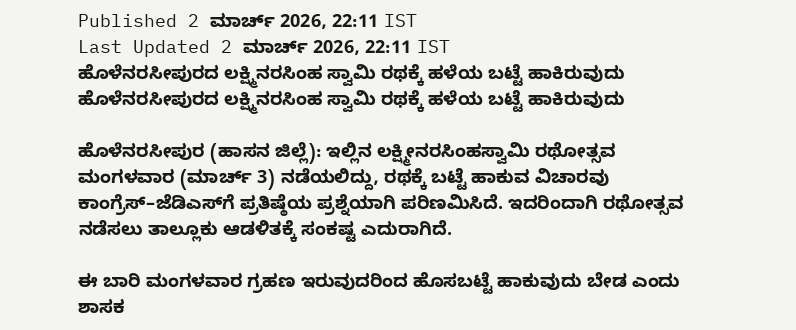Published 2 ಮಾರ್ಚ್ 2026, 22:11 IST
Last Updated 2 ಮಾರ್ಚ್ 2026, 22:11 IST
ಹೊಳೆನರಸೀಪುರದ ಲಕ್ಷ್ಮಿನರಸಿಂಹ ಸ್ವಾಮಿ ರಥಕ್ಕೆ ಹಳೆಯ ಬಟ್ಟೆ ಹಾಕಿರುವುದು
ಹೊಳೆನರಸೀಪುರದ ಲಕ್ಷ್ಮಿನರಸಿಂಹ ಸ್ವಾಮಿ ರಥಕ್ಕೆ ಹಳೆಯ ಬಟ್ಟೆ ಹಾಕಿರುವುದು

ಹೊಳೆನರಸೀಪುರ (ಹಾಸನ ಜಿಲ್ಲೆ): ಇಲ್ಲಿನ ಲಕ್ಷ್ಮೀನರಸಿಂಹಸ್ವಾಮಿ ರಥೋತ್ಸವ ಮಂಗಳವಾರ (ಮಾರ್ಚ್‌ 3) ನಡೆಯಲಿದ್ದು, ರಥಕ್ಕೆ ಬಟ್ಟೆ ಹಾಕುವ ವಿಚಾರವು ಕಾಂಗ್ರೆಸ್–ಜೆಡಿಎಸ್‌ಗೆ ಪ್ರತಿಷ್ಠೆಯ ಪ್ರಶ್ನೆಯಾಗಿ ಪರಿಣಮಿಸಿದೆ. ಇದರಿಂದಾಗಿ ರಥೋತ್ಸವ ನಡೆಸಲು ತಾಲ್ಲೂಕು ಆಡಳಿತಕ್ಕೆ ಸಂಕಷ್ಟ ಎದುರಾಗಿದೆ.

ಈ ಬಾರಿ ಮಂಗಳವಾರ ಗ್ರಹಣ ಇರುವುದರಿಂದ ಹೊಸಬಟ್ಟೆ ಹಾಕುವುದು ಬೇಡ ಎಂದು ಶಾಸಕ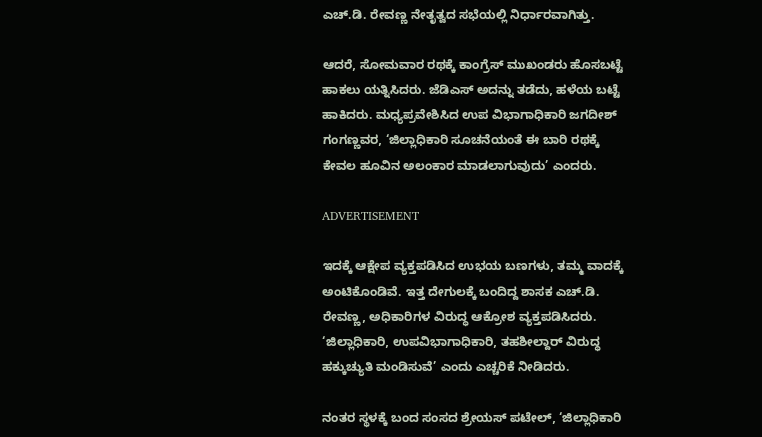ಎಚ್‌.ಡಿ. ರೇವಣ್ಣ ನೇತೃತ್ವದ ಸಭೆಯಲ್ಲಿ ನಿರ್ಧಾರವಾಗಿತ್ತು.

ಆದರೆ, ಸೋಮವಾರ ರಥಕ್ಕೆ ಕಾಂಗ್ರೆಸ್‌ ಮುಖಂಡರು ಹೊಸಬಟ್ಟೆ ಹಾಕಲು ಯತ್ನಿಸಿದರು. ಜೆಡಿಎಸ್‌ ಅದನ್ನು ತಡೆದು, ಹಳೆಯ ಬಟ್ಟೆ ಹಾಕಿದರು. ಮಧ್ಯಪ್ರವೇಶಿಸಿದ ಉಪ ವಿಭಾಗಾಧಿಕಾರಿ ಜಗದೀಶ್ ಗಂಗಣ್ಣವರ, ‘ಜಿಲ್ಲಾಧಿಕಾರಿ ಸೂಚನೆಯಂತೆ ಈ ಬಾರಿ ರಥಕ್ಕೆ ಕೇವಲ ಹೂವಿನ ಅಲಂಕಾರ ಮಾಡಲಾಗುವುದು’ ಎಂದರು.

ADVERTISEMENT

ಇದಕ್ಕೆ ಆಕ್ಷೇಪ ವ್ಯಕ್ತಪಡಿಸಿದ ಉಭಯ ಬಣಗಳು, ತಮ್ಮ ವಾದಕ್ಕೆ ಅಂಟಿಕೊಂಡಿವೆ. ಇತ್ತ ದೇಗುಲಕ್ಕೆ ಬಂದಿದ್ದ ಶಾಸಕ ಎಚ್‌.ಡಿ. ರೇವಣ್ಣ, ಅಧಿಕಾರಿಗಳ ವಿರುದ್ಧ ಆಕ್ರೋಶ ವ್ಯಕ್ತಪಡಿಸಿದರು. ‘ಜಿಲ್ಲಾಧಿಕಾರಿ, ಉಪವಿಭಾಗಾಧಿಕಾರಿ, ತಹಶೀಲ್ದಾರ್‌ ವಿರುದ್ಧ ಹಕ್ಕುಚ್ಯುತಿ ಮಂಡಿಸುವೆ’ ಎಂದು ಎಚ್ಚರಿಕೆ ನೀಡಿದರು.

ನಂತರ ಸ್ಥಳಕ್ಕೆ ಬಂದ ಸಂಸದ ಶ್ರೇಯಸ್ ಪಟೇಲ್‌, ‘ಜಿಲ್ಲಾಧಿಕಾರಿ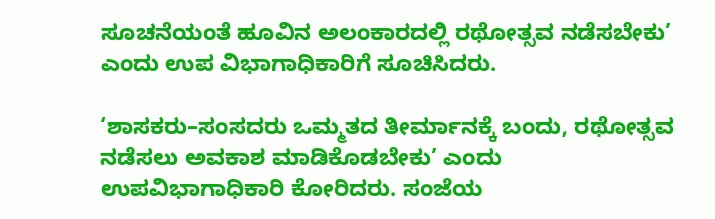ಸೂಚನೆಯಂತೆ ಹೂವಿನ ಅಲಂಕಾರದಲ್ಲಿ ರಥೋತ್ಸವ ನಡೆಸಬೇಕು’ ಎಂದು ಉಪ ವಿಭಾಗಾಧಿಕಾರಿಗೆ ಸೂಚಿಸಿದರು.

‘ಶಾಸಕರು–ಸಂಸದರು ಒಮ್ಮತದ ತೀರ್ಮಾನಕ್ಕೆ ಬಂದು, ರಥೋತ್ಸವ ನಡೆಸಲು ಅವಕಾಶ ಮಾಡಿಕೊಡಬೇಕು’ ಎಂದು ಉಪವಿಭಾಗಾಧಿಕಾರಿ ಕೋರಿದರು. ಸಂಜೆಯ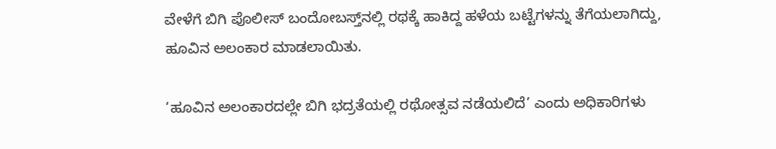ವೇಳೆಗೆ ಬಿಗಿ ಪೊಲೀಸ್‌ ಬಂದೋಬಸ್ತ್‌ನಲ್ಲಿ ರಥಕ್ಕೆ ಹಾಕಿದ್ದ ಹಳೆಯ ಬಟ್ಟೆಗಳನ್ನು ತೆಗೆಯಲಾಗಿದ್ದು, ಹೂವಿನ ಅಲಂಕಾರ ಮಾಡಲಾಯಿತು.

‘ಹೂವಿನ ಅಲಂಕಾರದಲ್ಲೇ ಬಿಗಿ ಭದ್ರತೆಯಲ್ಲಿ ರಥೋತ್ಸವ ನಡೆಯಲಿದೆ’ ಎಂದು ಅಧಿಕಾರಿಗಳು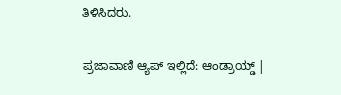ತಿಳಿಸಿದರು.

ಪ್ರಜಾವಾಣಿ ಆ್ಯಪ್ ಇಲ್ಲಿದೆ: ಆಂಡ್ರಾಯ್ಡ್ |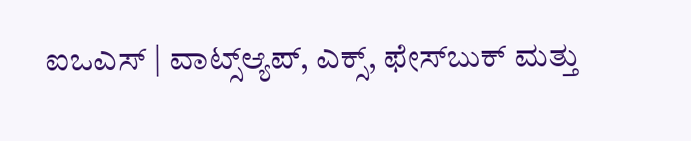ಐಒಎಸ್ | ವಾಟ್ಸ್ಆ್ಯಪ್, ಎಕ್ಸ್, ಫೇಸ್‌ಬುಕ್ ಮತ್ತು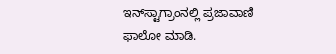ಇನ್‌ಸ್ಟಾಗ್ರಾಂನಲ್ಲಿ ಪ್ರಜಾವಾಣಿ ಫಾಲೋ ಮಾಡಿ.